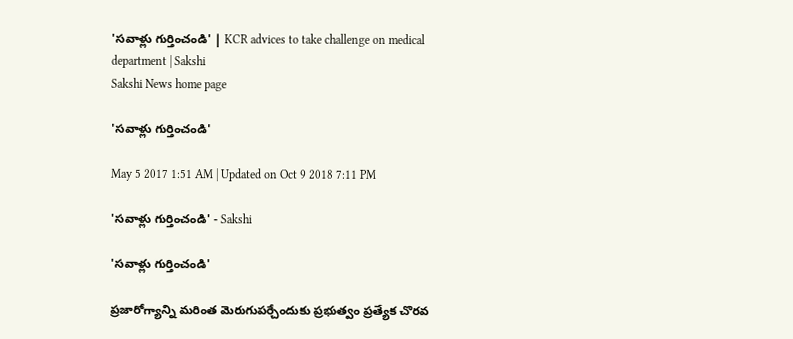'సవాళ్లు గుర్తించండి' | KCR advices to take challenge on medical department | Sakshi
Sakshi News home page

'సవాళ్లు గుర్తించండి'

May 5 2017 1:51 AM | Updated on Oct 9 2018 7:11 PM

'సవాళ్లు గుర్తించండి' - Sakshi

'సవాళ్లు గుర్తించండి'

ప్రజారోగ్యాన్ని మరింత మెరుగుపర్చేందుకు ప్రభుత్వం ప్రత్యేక చొరవ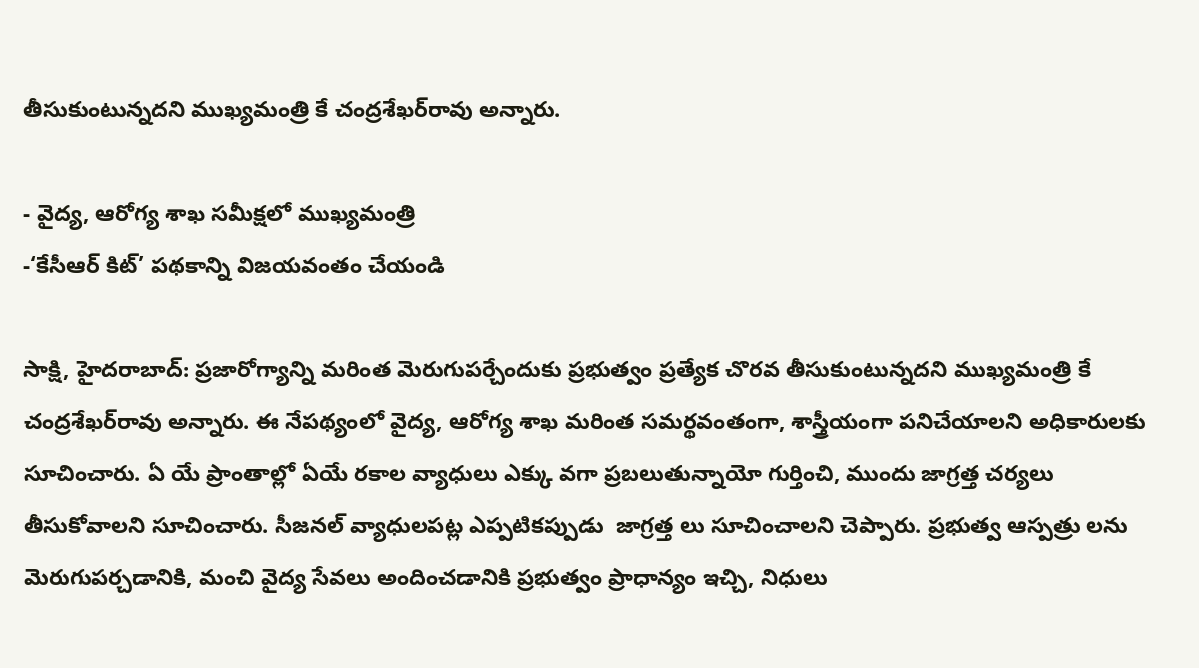తీసుకుంటున్నదని ముఖ్యమంత్రి కే చంద్రశేఖర్‌రావు అన్నారు.

- వైద్య, ఆరోగ్య శాఖ సమీక్షలో ముఖ్యమంత్రి
-‘కేసీఆర్‌ కిట్‌’ పథకాన్ని విజయవంతం చేయండి

సాక్షి, హైదరాబాద్‌: ప్రజారోగ్యాన్ని మరింత మెరుగుపర్చేందుకు ప్రభుత్వం ప్రత్యేక చొరవ తీసుకుంటున్నదని ముఖ్యమంత్రి కే చంద్రశేఖర్‌రావు అన్నారు. ఈ నేపథ్యంలో వైద్య, ఆరోగ్య శాఖ మరింత సమర్థవంతంగా, శాస్త్రీయంగా పనిచేయాలని అధికారులకు సూచించారు. ఏ యే ప్రాంతాల్లో ఏయే రకాల వ్యాధులు ఎక్కు వగా ప్రబలుతున్నాయో గుర్తించి, ముందు జాగ్రత్త చర్యలు తీసుకోవాలని సూచించారు. సీజనల్‌ వ్యాధులపట్ల ఎప్పటికప్పుడు  జాగ్రత్త లు సూచించాలని చెప్పారు. ప్రభుత్వ ఆస్పత్రు లను మెరుగుపర్చడానికి, మంచి వైద్య సేవలు అందించడానికి ప్రభుత్వం ప్రాధాన్యం ఇచ్చి, నిధులు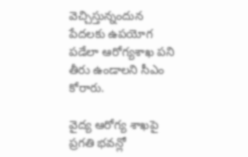వెచ్చిస్తున్నందున పేదలకు ఉపయోగ పడేలా ఆరోగ్యశాఖ పని తీరు ఉండాలని సీఎం కోరారు.

వైద్య ఆరోగ్య శాఖపై ప్రగతి భవన్లో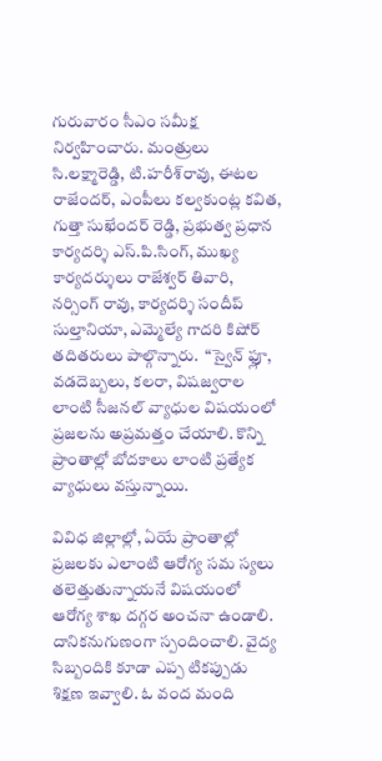గురువారం సీఎం సమీక్ష నిర్వహించారు. మంత్రులు సి.లక్ష్మారెడ్డి, టి.హరీశ్‌రావు, ఈటల రాజేందర్, ఎంపీలు కల్వకుంట్ల కవిత, గుత్తా సుఖేందర్‌ రెడ్డి, ప్రభుత్వ ప్రధాన కార్యదర్శి ఎస్‌.పి.సింగ్, ముఖ్య కార్యదర్శులు రాజేశ్వర్‌ తివారి, నర్సింగ్‌ రావు, కార్యదర్శి సందీప్‌ సుల్తానియా, ఎమ్మెల్యే గాదరి కిషోర్‌ తదితరులు పాల్గొన్నారు.  ‘‘స్వైన్‌ ఫ్లూ, వడదెబ్బలు, కలరా, విషజ్వరాల లాంటి సీజనల్‌ వ్యాధుల విషయంలో ప్రజలను అప్రమత్తం చేయాలి. కొన్ని ప్రాంతాల్లో బోదకాలు లాంటి ప్రత్యేక వ్యాధులు వస్తున్నాయి.

వివిధ జిల్లాల్లో, ఏయే ప్రాంతాల్లో ప్రజలకు ఎలాంటి ఆరోగ్య సమ స్యలు తలెత్తుతున్నాయనే విషయంలో ఆరోగ్య శాఖ దగ్గర అంచనా ఉండాలి. దానికనుగుణంగా స్పందించాలి. వైద్య సిబ్బందికి కూడా ఎప్ప టికప్పుడు శిక్షణ ఇవ్వాలి. ఓ వంద మంది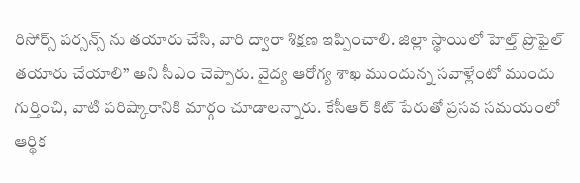రిసోర్స్‌ పర్సన్స్‌ ను తయారు చేసి, వారి ద్వారా శిక్షణ ఇప్పించాలి. జిల్లా స్థాయిలో హెల్త్‌ ప్రొఫైల్‌ తయారు చేయాలి’’ అని సీఎం చెప్పారు. వైద్య ఆరోగ్య శాఖ ముందున్న సవాళ్లేంటో ముందు గుర్తించి, వాటి పరిష్కారానికి మార్గం చూడాలన్నారు. కేసీఆర్‌ కిట్‌ పేరుతో ప్రసవ సమయంలో ఆర్థిక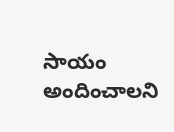సాయం అందించాలని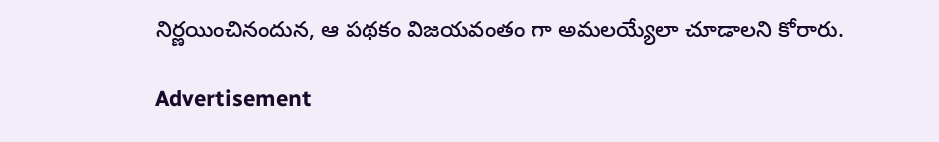నిర్ణయించినందున, ఆ పథకం విజయవంతం గా అమలయ్యేలా చూడాలని కోరారు.

Advertisement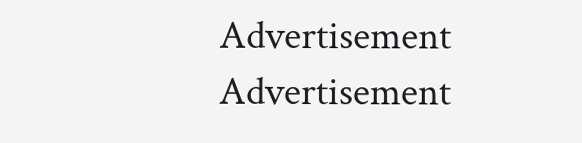Advertisement
Advertisement